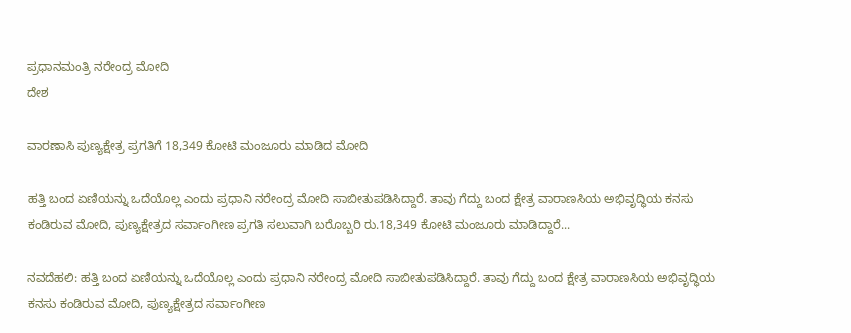ಪ್ರಧಾನಮಂತ್ರಿ ನರೇಂದ್ರ ಮೋದಿ
ದೇಶ

ವಾರಣಾಸಿ ಪುಣ್ಯಕ್ಷೇತ್ರ ಪ್ರಗತಿಗೆ 18,349 ಕೋಟಿ ಮಂಜೂರು ಮಾಡಿದ ಮೋದಿ

ಹತ್ತಿ ಬಂದ ಏಣಿಯನ್ನು ಒದೆಯೊಲ್ಲ ಎಂದು ಪ್ರಧಾನಿ ನರೇಂದ್ರ ಮೋದಿ ಸಾಬೀತುಪಡಿಸಿದ್ದಾರೆ. ತಾವು ಗೆದ್ದು ಬಂದ ಕ್ಷೇತ್ರ ವಾರಾಣಸಿಯ ಅಭಿವೃದ್ಧಿಯ ಕನಸು ಕಂಡಿರುವ ಮೋದಿ, ಪುಣ್ಯಕ್ಷೇತ್ರದ ಸರ್ವಾಂಗೀಣ ಪ್ರಗತಿ ಸಲುವಾಗಿ ಬರೊಬ್ಬರಿ ರು.18,349 ಕೋಟಿ ಮಂಜೂರು ಮಾಡಿದ್ದಾರೆ...

ನವದೆಹಲಿ: ಹತ್ತಿ ಬಂದ ಏಣಿಯನ್ನು ಒದೆಯೊಲ್ಲ ಎಂದು ಪ್ರಧಾನಿ ನರೇಂದ್ರ ಮೋದಿ ಸಾಬೀತುಪಡಿಸಿದ್ದಾರೆ. ತಾವು ಗೆದ್ದು ಬಂದ ಕ್ಷೇತ್ರ ವಾರಾಣಸಿಯ ಅಭಿವೃದ್ಧಿಯ ಕನಸು ಕಂಡಿರುವ ಮೋದಿ, ಪುಣ್ಯಕ್ಷೇತ್ರದ ಸರ್ವಾಂಗೀಣ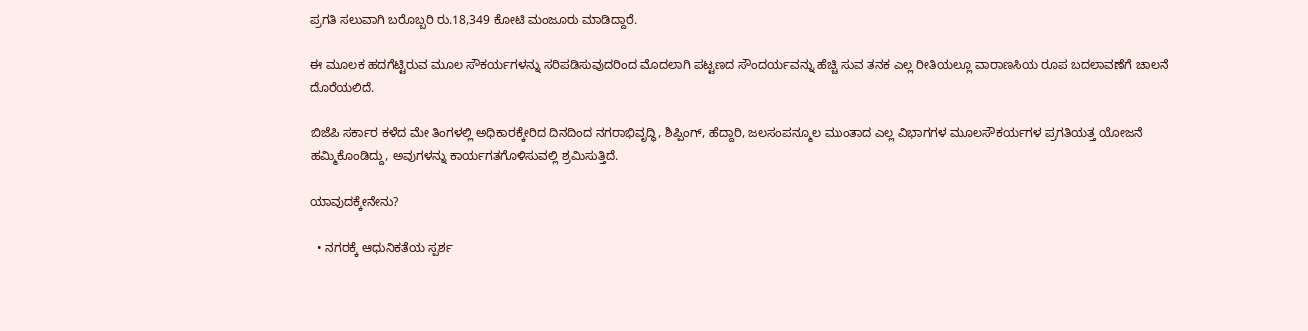ಪ್ರಗತಿ ಸಲುವಾಗಿ ಬರೊಬ್ಬರಿ ರು.18,349 ಕೋಟಿ ಮಂಜೂರು ಮಾಡಿದ್ದಾರೆ.

ಈ ಮೂಲಕ ಹದಗೆಟ್ಟಿರುವ ಮೂಲ ಸೌಕರ್ಯಗಳನ್ನು ಸರಿಪಡಿಸುವುದರಿಂದ ಮೊದಲಾಗಿ ಪಟ್ಟಣದ ಸೌಂದರ್ಯವನ್ನು ಹೆಚ್ಚಿ ಸುವ ತನಕ ಎಲ್ಲ ರೀತಿಯಲ್ಲೂ ವಾರಾಣಸಿಯ ರೂಪ ಬದಲಾವಣೆಗೆ ಚಾಲನೆ ದೊರೆಯಲಿದೆ.

ಬಿಜೆಪಿ ಸರ್ಕಾರ ಕಳೆದ ಮೇ ತಿಂಗಳಲ್ಲಿ ಅಧಿಕಾರಕ್ಕೇರಿದ ದಿನದಿಂದ ನಗರಾಭಿವೃದ್ಧಿ, ಶಿಪ್ಪಿಂಗ್, ಹೆದ್ದಾರಿ, ಜಲಸಂಪನ್ಮೂಲ ಮುಂತಾದ ಎಲ್ಲ ವಿಭಾಗಗಳ ಮೂಲಸೌಕರ್ಯಗಳ ಪ್ರಗತಿಯತ್ತ ಯೋಜನೆ ಹಮ್ಮಿಕೊಂಡಿದ್ದು, ಅವುಗಳನ್ನು ಕಾರ್ಯಗತಗೊಳಿಸುವಲ್ಲಿ ಶ್ರಮಿಸುತ್ತಿದೆ.

ಯಾವುದಕ್ಕೇನೇನು?

  • ನಗರಕ್ಕೆ ಆಧುನಿಕತೆಯ ಸ್ಪರ್ಶ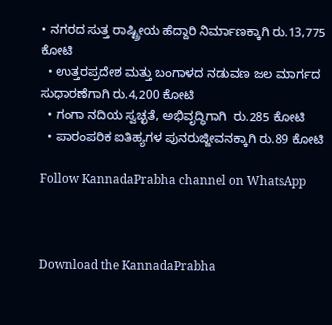• ನಗರದ ಸುತ್ತ ರಾಷ್ಟ್ರೀಯ ಹೆದ್ದಾರಿ ನಿರ್ಮಾಣಕ್ಕಾಗಿ ರು.13,775 ಕೋಟಿ
  • ಉತ್ತರಪ್ರದೇಶ ಮತ್ತು ಬಂಗಾಳದ ನಡುವಣ ಜಲ ಮಾರ್ಗದ ಸುಧಾರಣೆಗಾಗಿ ರು.4,200 ಕೋಟಿ
  • ಗಂಗಾ ನದಿಯ ಸ್ವಚ್ಛತೆ, ಅಭಿವೃದ್ಧಿಗಾಗಿ  ರು.285 ಕೋಟಿ
  • ಪಾರಂಪರಿಕ ಐತಿಹ್ಯಗಳ ಪುನರುಜ್ಜೀವನಕ್ಕಾಗಿ ರು.89 ಕೋಟಿ

Follow KannadaPrabha channel on WhatsApp



Download the KannadaPrabha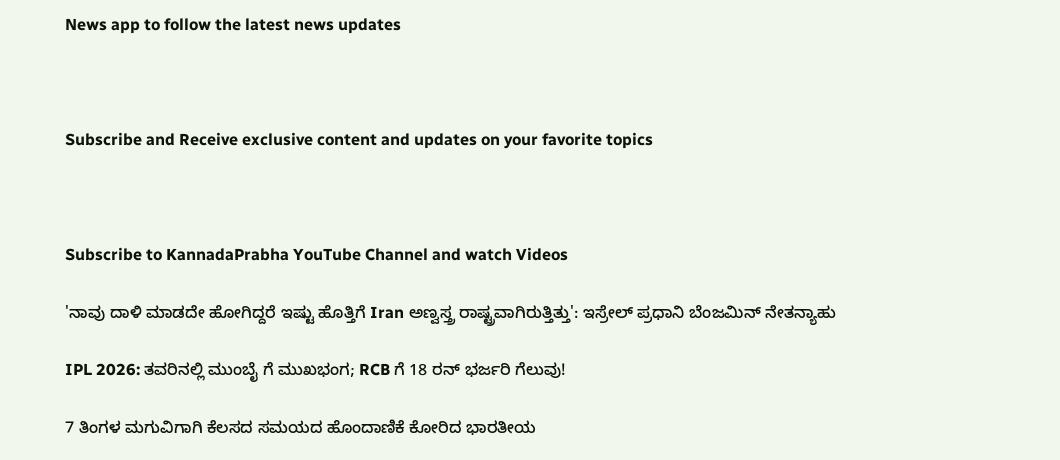News app to follow the latest news updates



Subscribe and Receive exclusive content and updates on your favorite topics



Subscribe to KannadaPrabha YouTube Channel and watch Videos

'ನಾವು ದಾಳಿ ಮಾಡದೇ ಹೋಗಿದ್ದರೆ ಇಷ್ಟು ಹೊತ್ತಿಗೆ Iran ಅಣ್ವಸ್ತ್ರ ರಾಷ್ಟ್ರವಾಗಿರುತ್ತಿತ್ತು': ಇಸ್ರೇಲ್ ಪ್ರಧಾನಿ ಬೆಂಜಮಿನ್ ನೇತನ್ಯಾಹು

IPL 2026: ತವರಿನಲ್ಲಿ ಮುಂಬೈ ಗೆ ಮುಖಭಂಗ; RCB ಗೆ 18 ರನ್ ಭರ್ಜರಿ ಗೆಲುವು!

7 ತಿಂಗಳ ಮಗುವಿಗಾಗಿ ಕೆಲಸದ ಸಮಯದ ಹೊಂದಾಣಿಕೆ ಕೋರಿದ ಭಾರತೀಯ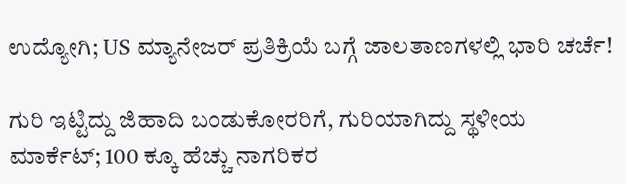ಉದ್ಯೋಗಿ; US ಮ್ಯಾನೇಜರ್ ಪ್ರತಿಕ್ರಿಯೆ ಬಗ್ಗೆ ಜಾಲತಾಣಗಳಲ್ಲಿ ಭಾರಿ ಚರ್ಚೆ!

ಗುರಿ ಇಟ್ಟಿದ್ದು ಜಿಹಾದಿ ಬಂಡುಕೋರರಿಗೆ, ಗುರಿಯಾಗಿದ್ದು ಸ್ಥಳೀಯ ಮಾರ್ಕೆಟ್; 100 ಕ್ಕೂ ಹೆಚ್ಚು ನಾಗರಿಕರ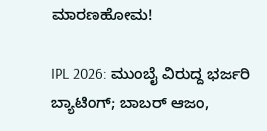ಮಾರಣಹೋಮ!

IPL 2026: ಮುಂಬೈ ವಿರುದ್ದ ಭರ್ಜರಿ ಬ್ಯಾಟಿಂಗ್; ಬಾಬರ್ ಆಜಂ,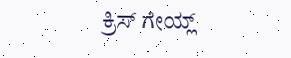ಕ್ರಿಸ್ ಗೇಯ್ಲ್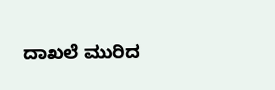ದಾಖಲೆ ಮುರಿದ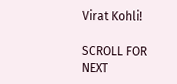Virat Kohli!

SCROLL FOR NEXT